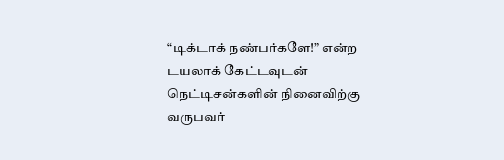“டிக்டாக் நண்பர்களே!” என்ற டயலாக் கேட்டவுடன் நெட்டிசன்களின் நினைவிற்கு வருபவர்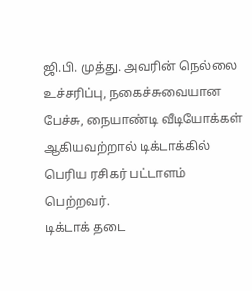ஜி.பி. முத்து. அவரின் நெல்லை உச்சரிப்பு, நகைச்சுவையான பேச்சு, நையாண்டி வீடியோக்கள் ஆகியவற்றால் டிக்டாக்கில் பெரிய ரசிகர் பட்டாளம் பெற்றவர்.
டிக்டாக் தடை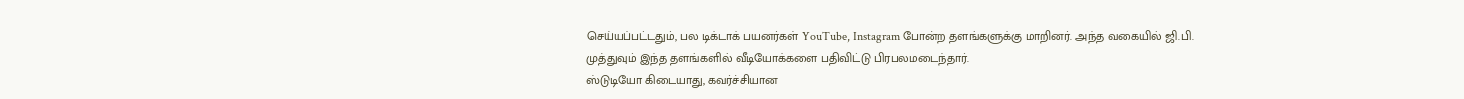செய்யப்பட்டதும், பல டிக்டாக் பயனர்கள் YouTube, Instagram போன்ற தளங்களுக்கு மாறினர். அந்த வகையில் ஜி.பி. முத்துவும் இந்த தளங்களில் வீடியோக்களை பதிவிட்டு பிரபலமடைந்தார்.
ஸ்டுடியோ கிடையாது, கவர்ச்சியான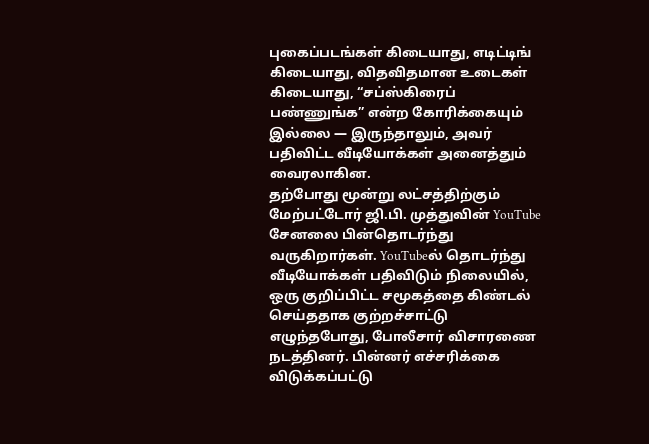புகைப்படங்கள் கிடையாது, எடிட்டிங் கிடையாது, விதவிதமான உடைகள் கிடையாது, “சப்ஸ்கிரைப் பண்ணுங்க” என்ற கோரிக்கையும் இல்லை — இருந்தாலும், அவர் பதிவிட்ட வீடியோக்கள் அனைத்தும் வைரலாகின.
தற்போது மூன்று லட்சத்திற்கும் மேற்பட்டோர் ஜி.பி. முத்துவின் YouTube சேனலை பின்தொடர்ந்து வருகிறார்கள். YouTubeல் தொடர்ந்து வீடியோக்கள் பதிவிடும் நிலையில், ஒரு குறிப்பிட்ட சமூகத்தை கிண்டல் செய்ததாக குற்றச்சாட்டு எழுந்தபோது, போலீசார் விசாரணை நடத்தினர். பின்னர் எச்சரிக்கை விடுக்கப்பட்டு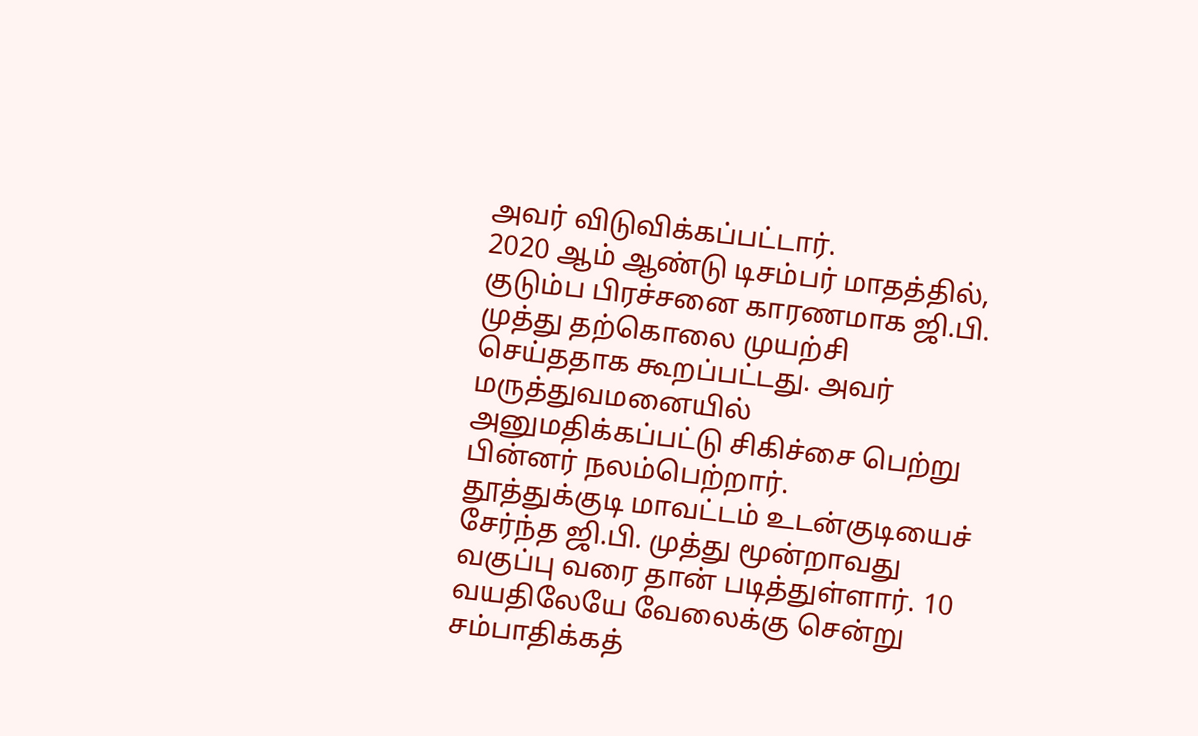அவர் விடுவிக்கப்பட்டார்.
2020 ஆம் ஆண்டு டிசம்பர் மாதத்தில், குடும்ப பிரச்சனை காரணமாக ஜி.பி. முத்து தற்கொலை முயற்சி செய்ததாக கூறப்பட்டது. அவர் மருத்துவமனையில் அனுமதிக்கப்பட்டு சிகிச்சை பெற்று பின்னர் நலம்பெற்றார்.
தூத்துக்குடி மாவட்டம் உடன்குடியைச் சேர்ந்த ஜி.பி. முத்து மூன்றாவது வகுப்பு வரை தான் படித்துள்ளார். 10 வயதிலேயே வேலைக்கு சென்று சம்பாதிக்கத்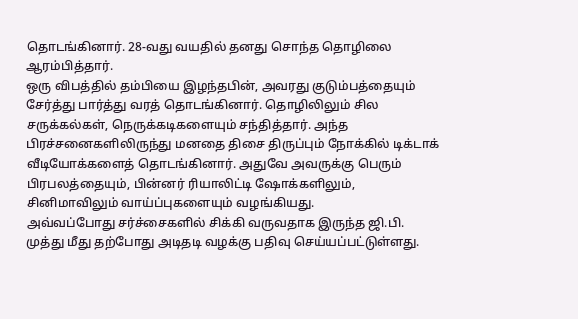தொடங்கினார். 28-வது வயதில் தனது சொந்த தொழிலை ஆரம்பித்தார்.
ஒரு விபத்தில் தம்பியை இழந்தபின், அவரது குடும்பத்தையும் சேர்த்து பார்த்து வரத் தொடங்கினார். தொழிலிலும் சில சருக்கல்கள், நெருக்கடிகளையும் சந்தித்தார். அந்த பிரச்சனைகளிலிருந்து மனதை திசை திருப்பும் நோக்கில் டிக்டாக் வீடியோக்களைத் தொடங்கினார். அதுவே அவருக்கு பெரும் பிரபலத்தையும், பின்னர் ரியாலிட்டி ஷோக்களிலும், சினிமாவிலும் வாய்ப்புகளையும் வழங்கியது.
அவ்வப்போது சர்ச்சைகளில் சிக்கி வருவதாக இருந்த ஜி.பி. முத்து மீது தற்போது அடிதடி வழக்கு பதிவு செய்யப்பட்டுள்ளது.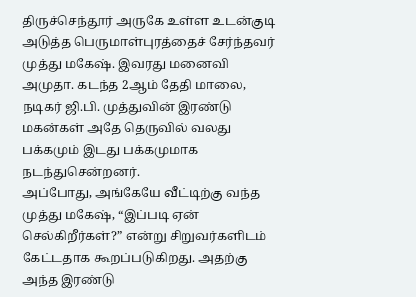திருச்செந்தூர் அருகே உள்ள உடன்குடி அடுத்த பெருமாள்புரத்தைச் சேர்ந்தவர் முத்து மகேஷ். இவரது மனைவி அமுதா. கடந்த 2ஆம் தேதி மாலை, நடிகர் ஜி.பி. முத்துவின் இரண்டு மகன்கள் அதே தெருவில் வலது பக்கமும் இடது பக்கமுமாக நடந்துசென்றனர்.
அப்போது, அங்கேயே வீட்டிற்கு வந்த முத்து மகேஷ், “இப்படி ஏன் செல்கிறீர்கள்?” என்று சிறுவர்களிடம் கேட்டதாக கூறப்படுகிறது. அதற்கு அந்த இரண்டு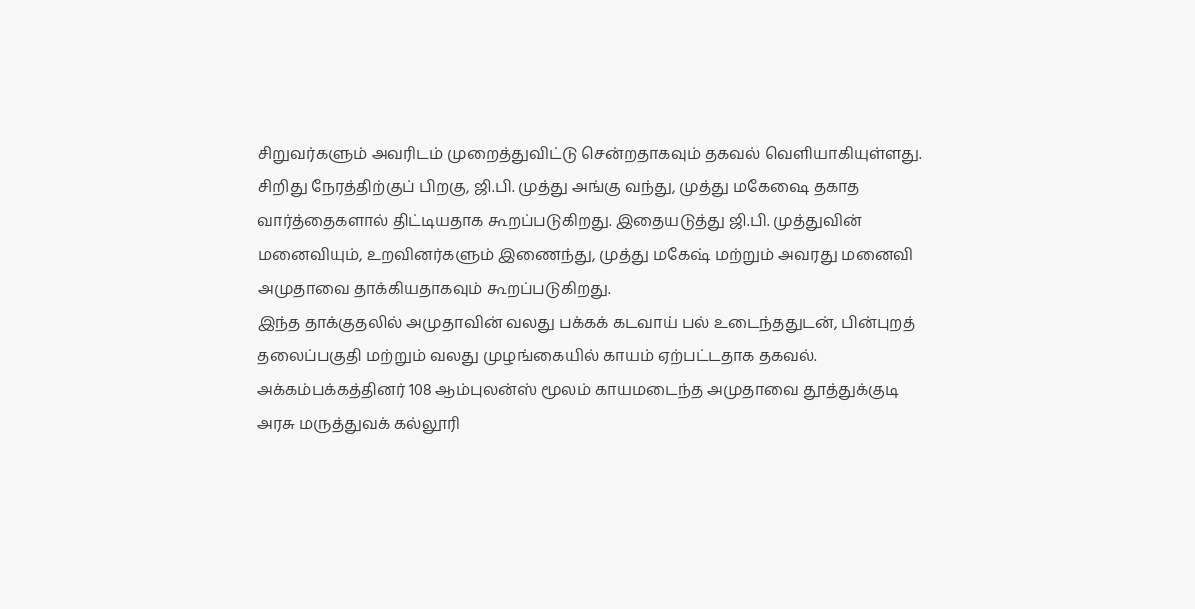சிறுவர்களும் அவரிடம் முறைத்துவிட்டு சென்றதாகவும் தகவல் வெளியாகியுள்ளது.
சிறிது நேரத்திற்குப் பிறகு, ஜி.பி. முத்து அங்கு வந்து, முத்து மகேஷை தகாத வார்த்தைகளால் திட்டியதாக கூறப்படுகிறது. இதையடுத்து ஜி.பி. முத்துவின் மனைவியும், உறவினர்களும் இணைந்து, முத்து மகேஷ் மற்றும் அவரது மனைவி அமுதாவை தாக்கியதாகவும் கூறப்படுகிறது.
இந்த தாக்குதலில் அமுதாவின் வலது பக்கக் கடவாய் பல் உடைந்ததுடன், பின்புறத் தலைப்பகுதி மற்றும் வலது முழங்கையில் காயம் ஏற்பட்டதாக தகவல்.
அக்கம்பக்கத்தினர் 108 ஆம்புலன்ஸ் மூலம் காயமடைந்த அமுதாவை தூத்துக்குடி அரசு மருத்துவக் கல்லூரி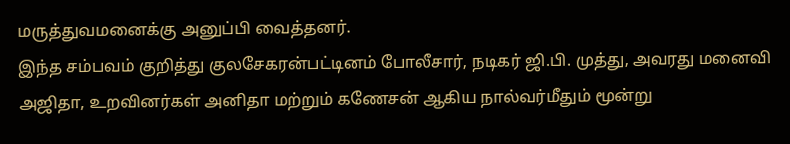மருத்துவமனைக்கு அனுப்பி வைத்தனர்.
இந்த சம்பவம் குறித்து குலசேகரன்பட்டினம் போலீசார், நடிகர் ஜி.பி. முத்து, அவரது மனைவி அஜிதா, உறவினர்கள் அனிதா மற்றும் கணேசன் ஆகிய நால்வர்மீதும் மூன்று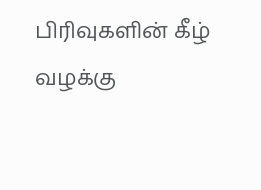பிரிவுகளின் கீழ் வழக்கு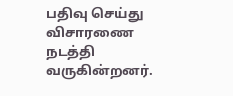பதிவு செய்து விசாரணை நடத்தி வருகின்றனர்.